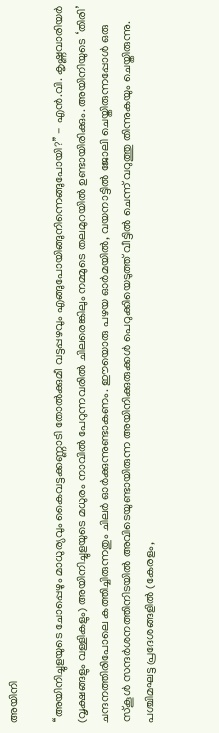അയിനി

‘‘അയിനിച്ചുളയുടെ ചോപ്പെഴും മാധുര്യവും കൈവട്ടക്കണ്ണാടി തോൽക്കുമീ വട്ടപ്പഴവും എങ്ങുപോയിങ്ങുനിന്നെങ്ങുപോയി?’’ - എൻ.വി. കൃഷ്ണവാരിയർ (വൃക്ഷങ്ങളും വള്ളികളും) അയിനിച്ചുളയുടെ മധുരം നാവിൽ പേറുന്നവരിൽ ചിലരെങ്കിലും നമ്മുടെ തലമുറയിൽ ഉണ്ടായിരിക്കും. അയിനിയുടെ ‘തിരി’ ചന്ദനത്തിരിപോലെ കത്തിച്ചിരുന്നതും ചിലർ ഓർക്കുന്നുണ്ടാകണം. ഈയൊരു പഴയ ഓർമയിൽ, വയനാട്ടിൽ ജോലി ചെയ്തിരുന്നപ്പോൾ ഒരു സ്കൂൾ സന്ദർശനത്തിനിടയിൽ അവിടെയുണ്ടായിരുന്ന അയിനിക്കുരുക്കൾ പെറുക്കിയെടുത്ത് വീട്ടിൽ ചെന്ന് വറുത്തു തിന്നുകയും ചെയ്തിരുന്നു. പശ്ചിമഘട്ട പ്രദേശങ്ങളിൽ (കേരളം,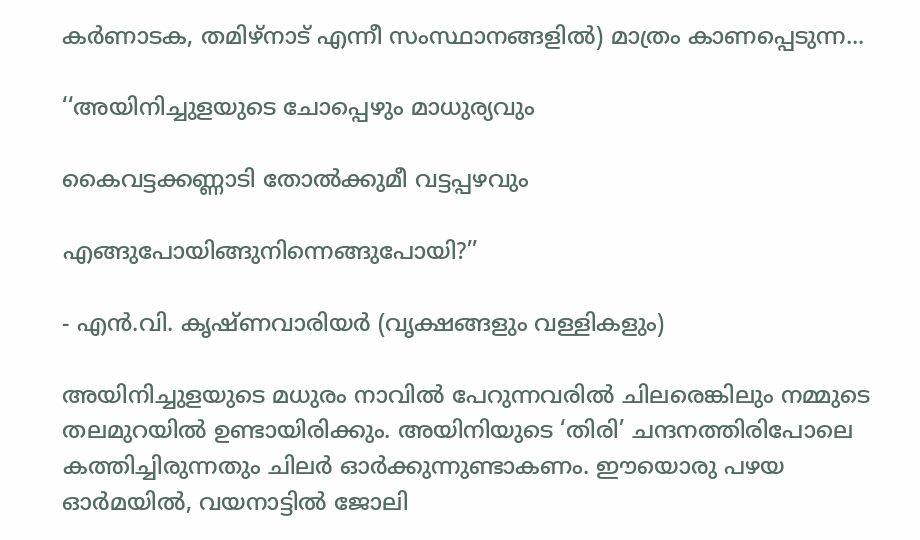കർണാടക, തമിഴ്നാട് എന്നീ സംസ്ഥാനങ്ങളിൽ) മാത്രം കാണപ്പെടുന്ന...

‘‘അയിനിച്ചുളയുടെ ചോപ്പെഴും മാധുര്യവും

കൈവട്ടക്കണ്ണാടി തോൽക്കുമീ വട്ടപ്പഴവും

എങ്ങുപോയിങ്ങുനിന്നെങ്ങുപോയി?’’

- എൻ.വി. കൃഷ്ണവാരിയർ (വൃക്ഷങ്ങളും വള്ളികളും)

അയിനിച്ചുളയുടെ മധുരം നാവിൽ പേറുന്നവരിൽ ചിലരെങ്കിലും നമ്മുടെ തലമുറയിൽ ഉണ്ടായിരിക്കും. അയിനിയുടെ ‘തിരി’ ചന്ദനത്തിരിപോലെ കത്തിച്ചിരുന്നതും ചിലർ ഓർക്കുന്നുണ്ടാകണം. ഈയൊരു പഴയ ഓർമയിൽ, വയനാട്ടിൽ ജോലി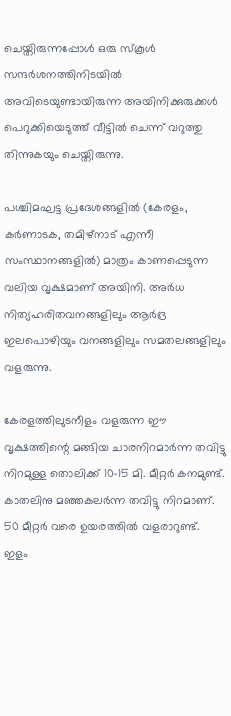ചെയ്തിരുന്നപ്പോൾ ഒരു സ്കൂൾ സന്ദർശനത്തിനിടയിൽ അവിടെയുണ്ടായിരുന്ന അയിനിക്കുരുക്കൾ പെറുക്കിയെടുത്ത് വീട്ടിൽ ചെന്ന് വറുത്തു തിന്നുകയും ചെയ്തിരുന്നു.

പശ്ചിമഘട്ട പ്രദേശങ്ങളിൽ (കേരളം, കർണാടക, തമിഴ്നാട് എന്നീ സംസ്ഥാനങ്ങളിൽ) മാത്രം കാണപ്പെടുന്ന വലിയ വൃക്ഷമാണ് അയിനി. അർധ നിത്യഹരിതവനങ്ങളിലും ആർദ്ര ഇലപൊഴിയും വനങ്ങളിലും സമതലങ്ങളിലും വളരുന്നു.

കേരളത്തിലുടനീളം വളരുന്ന ഈ വൃക്ഷത്തിന്റെ മങ്ങിയ ചാരനിറമാർന്ന തവിട്ടു നിറമുള്ള തൊലിക്ക് 10-15 മി. മീറ്റർ കനമുണ്ട്. കാതലിനു മഞ്ഞകലർന്ന തവിട്ടു നിറമാണ്. 50 മീറ്റർ വരെ ഉയരത്തിൽ വളരാറുണ്ട്. ഇളം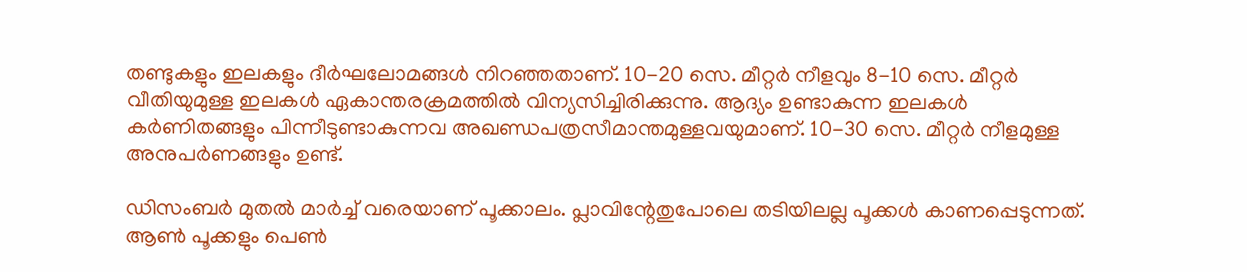തണ്ടുകളും ഇലകളും ദീർഘലോമങ്ങൾ നിറഞ്ഞതാണ്. 10-20 സെ. മീറ്റർ നീളവും 8-10 സെ. മീറ്റർ വീതിയുമുള്ള ഇലകൾ ഏകാന്തരക്രമത്തിൽ വിന്യസിച്ചിരിക്കുന്നു. ആദ്യം ഉണ്ടാകുന്ന ഇലകൾ കർണിതങ്ങളും പിന്നീടുണ്ടാകുന്നവ അഖണ്ഡപത്രസീമാന്തമുള്ളവയുമാണ്. 10-30 സെ. മീറ്റർ നീളമുള്ള അനുപർണങ്ങളും ഉണ്ട്.

ഡിസംബർ മുതൽ മാർച്ച് വരെയാണ് പൂക്കാലം. പ്ലാവിന്റേതുപോലെ തടിയിലല്ല പൂക്കൾ കാണപ്പെടുന്നത്. ആൺ പൂക്കളും പെൺ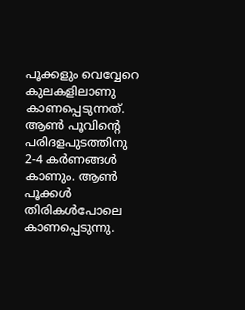പൂക്കളും വെവ്വേറെ കുലകളിലാണു കാണപ്പെടുന്നത്. ആൺ പൂവിന്റെ പരിദളപുടത്തിനു 2-4 കർണങ്ങൾ കാണും. ആൺ പൂക്കൾ തിരികൾപോലെ കാണപ്പെടുന്നു.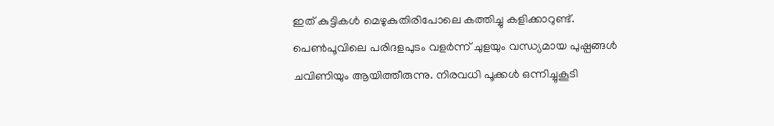ഇത് കുട്ടികൾ മെഴുകുതിരിപോലെ കത്തിച്ചു കളിക്കാറുണ്ട്. പെൺപൂവിലെ പരിദളപുടം വളർന്ന് ചുളയും വന്ധ്യമായ പുഷ്പങ്ങൾ ചവിണിയും ആയിത്തീരുന്നു. നിരവധി പൂക്കൾ ഒന്നിച്ചുകൂടി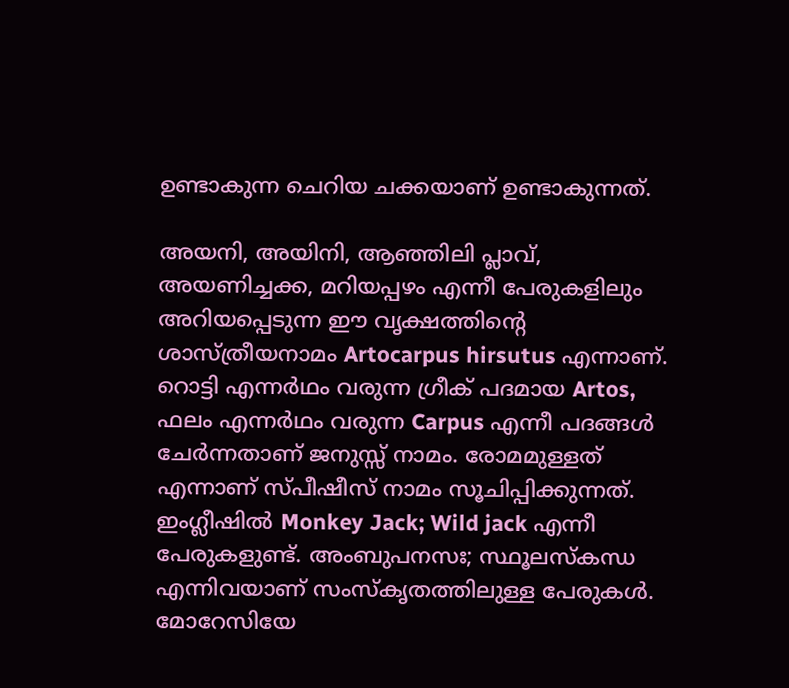ഉണ്ടാകുന്ന ചെറിയ ചക്കയാണ് ഉണ്ടാകുന്നത്.

അയനി, അയിനി, ആഞ്ഞിലി പ്ലാവ്, അയണിച്ചക്ക, മറിയപ്പഴം എന്നീ പേരുകളിലും അറിയപ്പെടുന്ന ഈ വൃക്ഷത്തിന്റെ ശാസ്ത്രീയനാമം Artocarpus hirsutus എന്നാണ്. റൊട്ടി എന്നർഥം വരുന്ന ഗ്രീക് പദമായ Artos, ഫലം എന്നർഥം വരുന്ന Carpus എന്നീ പദങ്ങൾ ചേർന്നതാണ് ജനുസ്സ് നാമം. രോമമുള്ളത് എന്നാണ് സ്പീഷീസ് നാമം സൂചിപ്പിക്കുന്നത്. ഇംഗ്ലീഷിൽ Monkey Jack; Wild jack എന്നീ പേരുകളുണ്ട്. അംബുപനസഃ; സ്ഥൂലസ്കന്ധ എന്നിവയാണ് സംസ്കൃതത്തിലുള്ള പേരുകൾ. മോറേസിയേ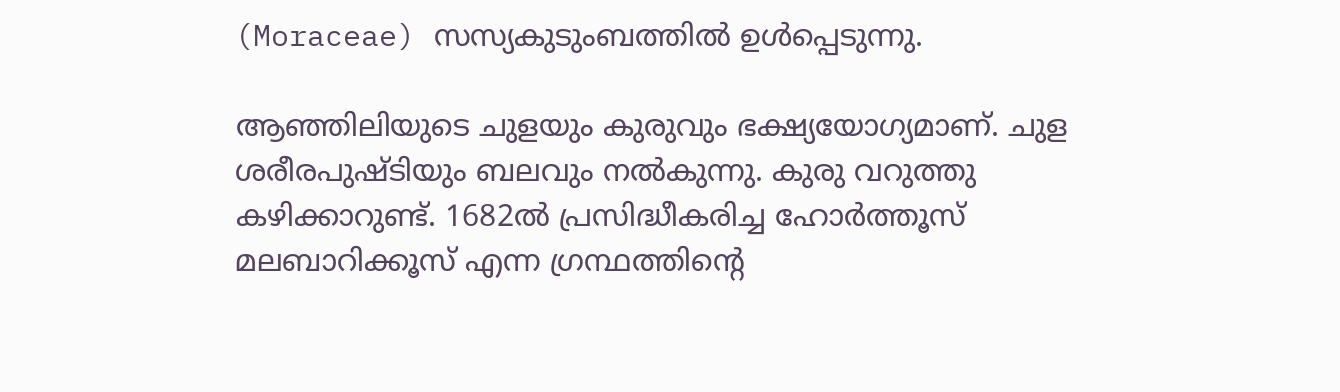(Moraceae) സസ്യകുടുംബത്തിൽ ഉൾപ്പെടുന്നു.

ആഞ്ഞിലിയുടെ ചുളയും കുരുവും ഭക്ഷ്യയോഗ്യമാണ്. ചുള ശരീരപുഷ്ടിയും ബലവും നൽകുന്നു. കുരു വറുത്തു കഴിക്കാറുണ്ട്. 1682ൽ പ്രസിദ്ധീകരിച്ച ഹോർത്തൂസ് മലബാറിക്കൂസ് എന്ന ഗ്രന്ഥത്തിന്റെ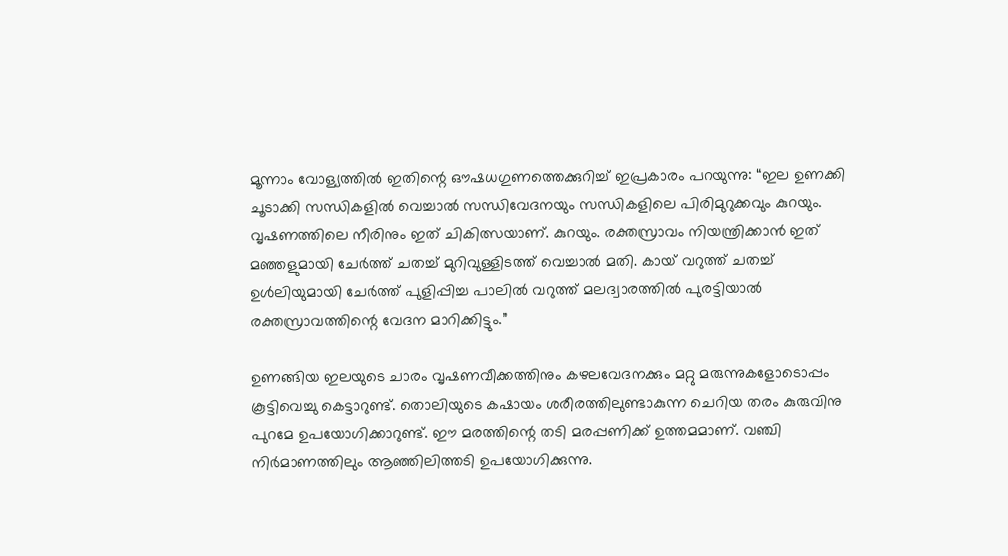മൂന്നാം വോള്യത്തിൽ ഇതിന്റെ ഔഷധഗുണത്തെക്കുറിച്ച് ഇപ്രകാരം പറയുന്നു: “ഇല ഉണക്കി ചൂടാക്കി സന്ധികളിൽ വെച്ചാൽ സന്ധിവേദനയും സന്ധികളിലെ പിരിമുറുക്കവും കുറയും. വൃഷണത്തിലെ നീരിനും ഇത് ചികിത്സയാണ്. കുറയും. രക്തസ്രാവം നിയന്ത്രിക്കാൻ ഇത് മഞ്ഞളുമായി ചേർത്ത് ചതച്ച് മുറിവുള്ളിടത്ത് വെച്ചാൽ മതി. കായ് വറുത്ത് ചതച്ച് ഉൾലിയുമായി ചേർത്ത് പുളിപ്പിച്ച പാലിൽ വറുത്ത് മലദ്വാരത്തിൽ പുരട്ടിയാൽ രക്തസ്രാവത്തിന്റെ വേദന മാറിക്കിട്ടും.”

ഉണങ്ങിയ ഇലയുടെ ചാരം വൃഷണവീക്കത്തിനും കഴലവേദനക്കും മറ്റു മരുന്നുകളോടൊപ്പം കൂട്ടിവെച്ചു കെട്ടാറുണ്ട്. തൊലിയുടെ കഷായം ശരീരത്തിലുണ്ടാകുന്ന ചെറിയ തരം കുരുവിനു പുറമേ ഉപയോഗിക്കാറുണ്ട്. ഈ മരത്തിന്റെ തടി മരപ്പണിക്ക് ഉത്തമമാണ്. വഞ്ചി നിർമാണത്തിലും ആഞ്ഞിലിത്തടി ഉപയോഗിക്കുന്നു.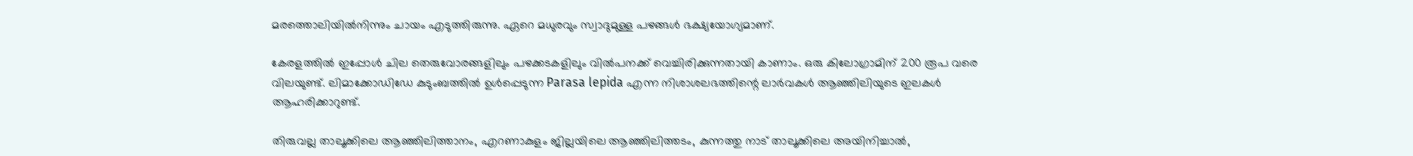മരത്തൊലിയിൽനിന്നും ചായം എടുത്തിരുന്നു. ഏറെ മധുരവും സ്വാദുമുള്ള പഴങ്ങൾ ഭക്ഷ്യയോഗ്യമാണ്.

കേരളത്തിൽ ഇപ്പോൾ ചില തെരുവോരങ്ങളിലും പഴക്കടകളിലും വിൽപനക്ക് വെച്ചിരിക്കുന്നതായി കാണാം. ഒരു കിലോഗ്രാമിന് 200 രൂപ വരെ വിലയുണ്ട്. ലിമാക്കോഡിഡേ കുടുംബത്തിൽ ഉൾപ്പെടുന്ന Parasa lepida എന്ന നിശാശലഭത്തിന്റെ ലാർവകൾ ആഞ്ഞിലിയുടെ ഇലകൾ ആഹരിക്കാറുണ്ട്.

തിരുവല്ല താലൂക്കിലെ ആഞ്ഞിലിത്താനം, എറണാകുളം ജില്ലയിലെ ആഞ്ഞിലിത്തടം, കുന്നത്തു നാട് താലൂക്കിലെ അയിനിച്ചാൽ,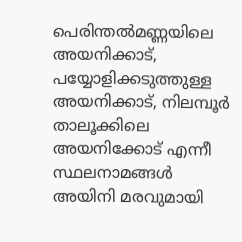പെരിന്തൽമണ്ണയിലെ അയനിക്കാട്, പയ്യോളിക്കടുത്തുള്ള അയനിക്കാട്, നിലമ്പൂർ താലൂക്കിലെ അയനിക്കോട് എന്നീ സ്ഥലനാമങ്ങൾ അയിനി മരവുമായി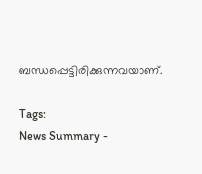ബന്ധപ്പെട്ടിരിക്കുന്നവയാണ്.

Tags:
News Summary -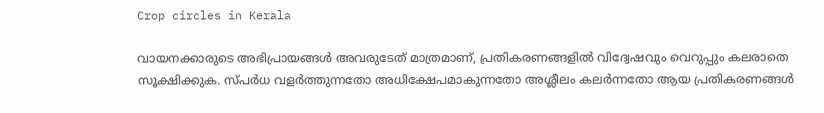Crop circles in Kerala

വായനക്കാരുടെ അഭിപ്രായങ്ങള്‍ അവരുടേത് മാത്രമാണ്, പ്രതികരണങ്ങളിൽ വിദ്വേഷവും വെറുപ്പും കലരാതെ സൂക്ഷിക്കുക. സ്പർധ വളർത്തുന്നതോ അധിക്ഷേപമാകുന്നതോ അശ്ലീലം കലർന്നതോ ആയ പ്രതികരണങ്ങൾ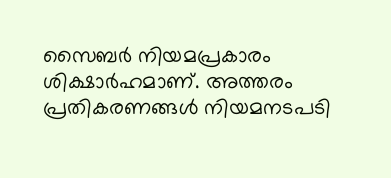സൈബർ നിയമപ്രകാരം ശിക്ഷാർഹമാണ്. അത്തരം പ്രതികരണങ്ങൾ നിയമനടപടി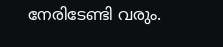നേരിടേണ്ടി വരും.